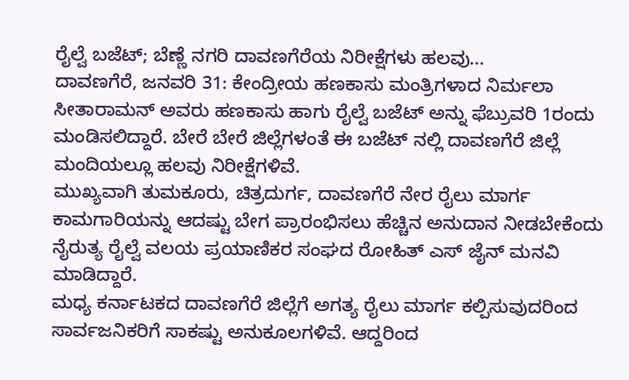ರೈಲ್ವೆ ಬಜೆಟ್; ಬೆಣ್ಣೆ ನಗರಿ ದಾವಣಗೆರೆಯ ನಿರೀಕ್ಷೆಗಳು ಹಲವು...
ದಾವಣಗೆರೆ, ಜನವರಿ 31: ಕೇಂದ್ರೀಯ ಹಣಕಾಸು ಮಂತ್ರಿಗಳಾದ ನಿರ್ಮಲಾ ಸೀತಾರಾಮನ್ ಅವರು ಹಣಕಾಸು ಹಾಗು ರೈಲ್ವೆ ಬಜೆಟ್ ಅನ್ನು ಫೆಬ್ರುವರಿ 1ರಂದು ಮಂಡಿಸಲಿದ್ದಾರೆ. ಬೇರೆ ಬೇರೆ ಜಿಲ್ಲೆಗಳಂತೆ ಈ ಬಜೆಟ್ ನಲ್ಲಿ ದಾವಣಗೆರೆ ಜಿಲ್ಲೆ ಮಂದಿಯಲ್ಲೂ ಹಲವು ನಿರೀಕ್ಷೆಗಳಿವೆ.
ಮುಖ್ಯವಾಗಿ ತುಮಕೂರು, ಚಿತ್ರದುರ್ಗ, ದಾವಣಗೆರೆ ನೇರ ರೈಲು ಮಾರ್ಗ ಕಾಮಗಾರಿಯನ್ನು ಆದಷ್ಟು ಬೇಗ ಪ್ರಾರಂಭಿಸಲು ಹೆಚ್ಚಿನ ಅನುದಾನ ನೀಡಬೇಕೆಂದು ನೈರುತ್ಯ ರೈಲ್ವೆ ವಲಯ ಪ್ರಯಾಣಿಕರ ಸಂಘದ ರೋಹಿತ್ ಎಸ್ ಜೈನ್ ಮನವಿ ಮಾಡಿದ್ದಾರೆ.
ಮಧ್ಯ ಕರ್ನಾಟಕದ ದಾವಣಗೆರೆ ಜಿಲ್ಲೆಗೆ ಅಗತ್ಯ ರೈಲು ಮಾರ್ಗ ಕಲ್ಪಿಸುವುದರಿಂದ ಸಾರ್ವಜನಿಕರಿಗೆ ಸಾಕಷ್ಟು ಅನುಕೂಲಗಳಿವೆ. ಆದ್ದರಿಂದ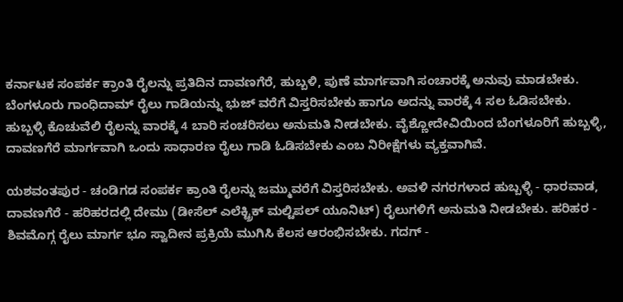ಕರ್ನಾಟಕ ಸಂಪರ್ಕ ಕ್ರಾಂತಿ ರೈಲನ್ನು ಪ್ರತಿದಿನ ದಾವಣಗೆರೆ, ಹುಬ್ಬಳಿ, ಪುಣೆ ಮಾರ್ಗವಾಗಿ ಸಂಚಾರಕ್ಕೆ ಅನುವು ಮಾಡಬೇಕು. ಬೆಂಗಳೂರು ಗಾಂಧಿದಾಮ್ ರೈಲು ಗಾಡಿಯನ್ನು ಭುಜ್ ವರೆಗೆ ವಿಸ್ತರಿಸಬೇಕು ಹಾಗೂ ಅದನ್ನು ವಾರಕ್ಕೆ 4 ಸಲ ಓಡಿಸಬೇಕು. ಹುಬ್ಬಳ್ಳಿ ಕೊಚುವೆಲಿ ರೈಲನ್ನು ವಾರಕ್ಕೆ 4 ಬಾರಿ ಸಂಚರಿಸಲು ಅನುಮತಿ ನೀಡಬೇಕು. ವೈಶ್ಣೋದೇವಿಯಿಂದ ಬೆಂಗಳೂರಿಗೆ ಹುಬ್ಬಳ್ಳಿ, ದಾವಣಗೆರೆ ಮಾರ್ಗವಾಗಿ ಒಂದು ಸಾಧಾರಣ ರೈಲು ಗಾಡಿ ಓಡಿಸಬೇಕು ಎಂಬ ನಿರೀಕ್ಷೆಗಳು ವ್ಯಕ್ತವಾಗಿವೆ.

ಯಶವಂತಪುರ - ಚಂಡಿಗಡ ಸಂಪರ್ಕ ಕ್ರಾಂತಿ ರೈಲನ್ನು ಜಮ್ಮುವರೆಗೆ ವಿಸ್ತರಿಸಬೇಕು. ಅವಳಿ ನಗರಗಳಾದ ಹುಬ್ಬಳ್ಳಿ - ಧಾರವಾಡ, ದಾವಣಗೆರೆ - ಹರಿಹರದಲ್ಲಿ ದೇಮು (ಡೀಸೆಲ್ ಎಲೆಕ್ಟ್ರಿಕ್ ಮಲ್ಟಿಪಲ್ ಯೂನಿಟ್) ರೈಲುಗಳಿಗೆ ಅನುಮತಿ ನೀಡಬೇಕು. ಹರಿಹರ - ಶಿವಮೊಗ್ಗ ರೈಲು ಮಾರ್ಗ ಭೂ ಸ್ವಾದೀನ ಪ್ರಕ್ರಿಯೆ ಮುಗಿಸಿ ಕೆಲಸ ಆರಂಭಿಸಬೇಕು. ಗದಗ್ -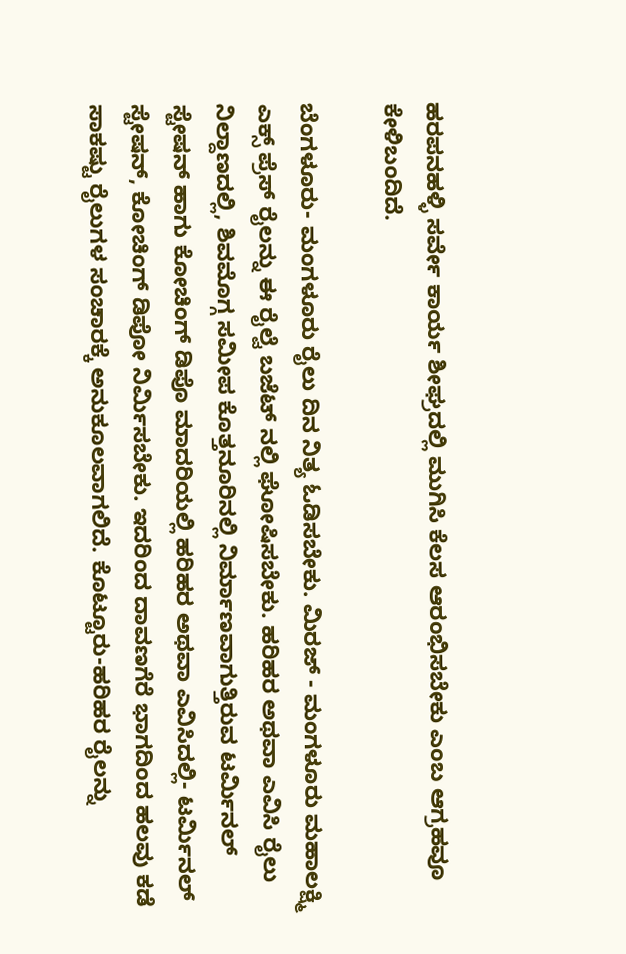ಹರಪನಹಳ್ಳಿ ಸರ್ವೇ ಕಾರ್ಯ ಶೀಘ್ರದಲ್ಲಿ ಮುಗಿಸಿ ಕೆಲಸ ಆರಂಭಿಸಬೇಕು ಎಂಬ ಆಗ್ರಹವೂ ಕೇಳಿಬಂದಿದೆ.

ಬೆಂಗಳೂರು- ಮಂಗಳೂರು ರೈಲು ದಿನ ನಿತ್ಯ ಓಡಿಸಬೇಕು. ಮಿರಜ್ - ಮಂಗಳೂರು ಮಹಾಲಕ್ಷ್ಮಿ ಎಕ್ಸ್ ಪ್ರೆಸ್ ರೈಲನ್ನು ಈ ರೈಲ್ವೆ ಬಜೆಟ್ ನಲ್ಲಿ ಘೋಷಿಸಬೇಕು. ಹರಿಹರ ಅಥವಾ ಎವಿಸಿ ರೈಲು ನಿಲ್ದಾಣದಲ್ಲಿ, ಶಿವಮೊಗ್ಗ ಸಮೀಪ ಕೊತ್ತನೂರಿನಲ್ಲಿ ನಿರ್ಮಾಣವಾಗುತ್ತಿರುವ ಟರ್ಮಿನಲ್ ಸ್ಟೇಷನ್ ಹಾಗು ಕೋಚಿಂಗ್ ಡಿಪೊ ಮಾದರಿಯಲ್ಲಿ ಹರಿಹರ ಅಥವಾ ಎವಿಸಿದಲ್ಲಿ- ಟರ್ಮಿನಲ್ ಸ್ಟೇಷನ್, ಕೋಚಿಂಗ್ ಡಿಪೋ ನಿರ್ಮಿಸಬೇಕು. ಇದರಿಂದ ದಾವಣಗೆರೆ ಭಾಗದಿಂದ ಹಲವು ಕಡೆ ಸಾಕಷ್ಟು ರೈಲುಗಳ ಸಂಚಾರಕ್ಕೆ ಅನುಕೂಲವಾಗಲಿದೆ. ಕೊಟ್ಟೂರು-ಹರಿಹರ ರೈಲನ್ನು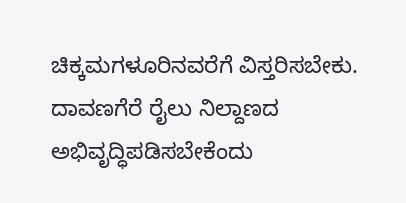ಚಿಕ್ಕಮಗಳೂರಿನವರೆಗೆ ವಿಸ್ತರಿಸಬೇಕು. ದಾವಣಗೆರೆ ರೈಲು ನಿಲ್ದಾಣದ ಅಭಿವೃದ್ಧಿಪಡಿಸಬೇಕೆಂದು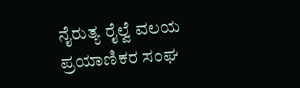ನೈರುತ್ಯ ರೈಲ್ವೆ ವಲಯ ಪ್ರಯಾಣಿಕರ ಸಂಘ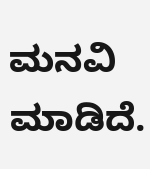ಮನವಿ ಮಾಡಿದೆ.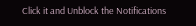Click it and Unblock the Notifications